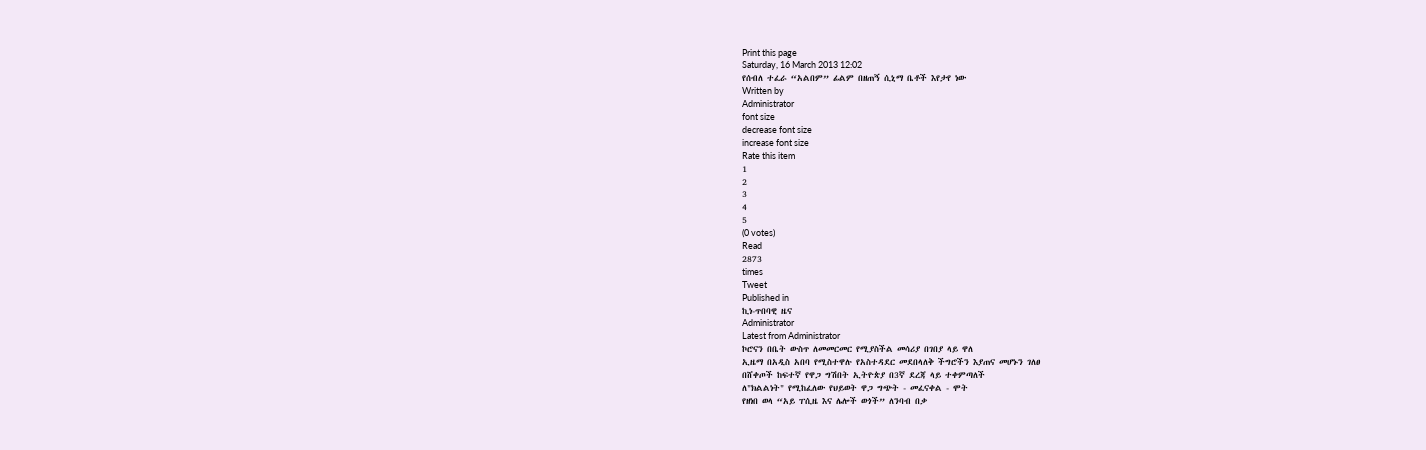Print this page
Saturday, 16 March 2013 12:02
የሰብለ ተፈራ “አልበም” ፊልም በዘጠኝ ሲኒማ ቤቶች እየታየ ነው
Written by
Administrator
font size
decrease font size
increase font size
Rate this item
1
2
3
4
5
(0 votes)
Read
2873
times
Tweet
Published in
ኪነ-ጥበባዊ ዜና
Administrator
Latest from Administrator
ኮሮናን በቤት ውስጥ ለመመርመር የሚያስችል መሳሪያ በገበያ ላይ ዋለ
ኢዜማ በአዲስ አበባ የሚስተዋሉ የአስተዳደር መደበላለቅ ችግሮችን እያጠና መሆኑን ገለፀ
በሸቀጦች ከፍተኛ የዋጋ ግሽበት ኢትዮጵያ በ3ኛ ደረጃ ላይ ተቀምጣለች
ለ"ክልልነት" የሚከፈለው የህይወት ዋጋ ግጭት - መፈናቀል - ሞት
የዘነበ ወላ “አይ ፐሲዜ እና ሌሎች ወጎች” ለንባብ በቃ